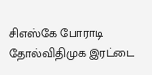சிஎஸ்கே போராடி தோல்விதிமுக இரட்டை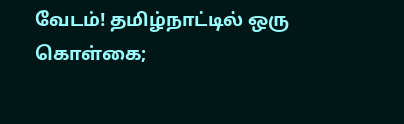வேடம்! தமிழ்நாட்டில் ஒரு கொள்கை;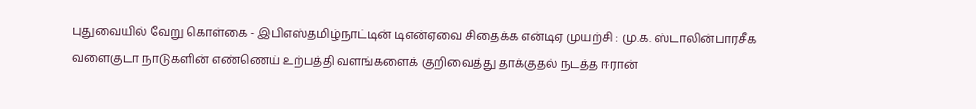புதுவையில் வேறு கொள்கை - இபிஎஸ்தமிழ்நாட்டின் டிஎன்ஏவை சிதைக்க என்டிஏ முயற்சி : மு.க. ஸ்டாலின்பாரசீக வளைகுடா நாடுகளின் எண்ணெய் உற்பத்தி வளங்களைக் குறிவைத்து தாக்குதல் நடத்த ஈரான்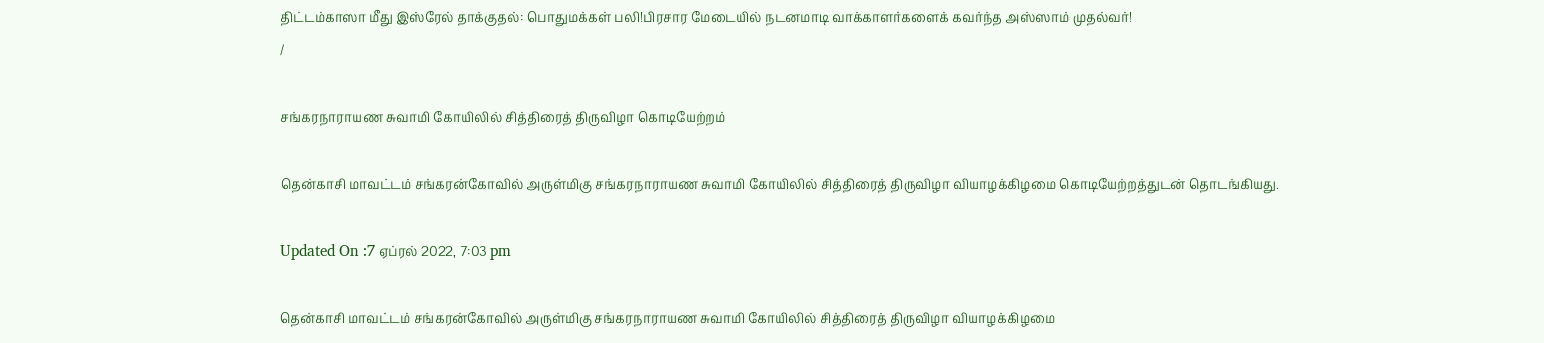திட்டம்காஸா மீது இஸ்ரேல் தாக்குதல்: பொதுமக்கள் பலி!பிரசார மேடையில் நடனமாடி வாக்காளர்களைக் கவர்ந்த அஸ்ஸாம் முதல்வர்!
/

சங்கரநாராயண சுவாமி கோயிலில் சித்திரைத் திருவிழா கொடியேற்றம்

தென்காசி மாவட்டம் சங்கரன்கோவில் அருள்மிகு சங்கரநாராயண சுவாமி கோயிலில் சித்திரைத் திருவிழா வியாழக்கிழமை கொடியேற்றத்துடன் தொடங்கியது.

Updated On :7 ஏப்ரல் 2022, 7:03 pm

தென்காசி மாவட்டம் சங்கரன்கோவில் அருள்மிகு சங்கரநாராயண சுவாமி கோயிலில் சித்திரைத் திருவிழா வியாழக்கிழமை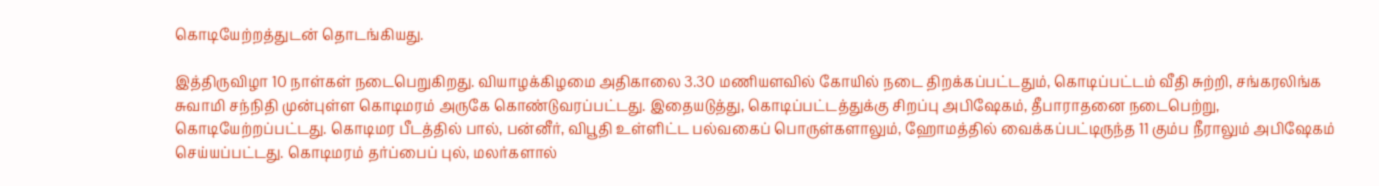கொடியேற்றத்துடன் தொடங்கியது.

இத்திருவிழா 10 நாள்கள் நடைபெறுகிறது. வியாழக்கிழமை அதிகாலை 3.30 மணியளவில் கோயில் நடை திறக்கப்பட்டதும், கொடிப்பட்டம் வீதி சுற்றி, சங்கரலிங்க சுவாமி சந்நிதி முன்புள்ள கொடிமரம் அருகே கொண்டுவரப்பட்டது. இதையடுத்து, கொடிப்பட்டத்துக்கு சிறப்பு அபிஷேகம், தீபாராதனை நடைபெற்று, கொடியேற்றப்பட்டது. கொடிமர பீடத்தில் பால், பன்னீர், விபூதி உள்ளிட்ட பல்வகைப் பொருள்களாலும், ஹோமத்தில் வைக்கப்பட்டிருந்த 11 கும்ப நீராலும் அபிஷேகம் செய்யப்பட்டது. கொடிமரம் தர்ப்பைப் புல், மலர்களால்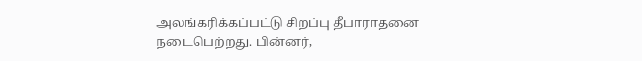அலங்கரிக்கப்பட்டு சிறப்பு தீபாராதனை நடைபெற்றது. பின்னர்,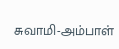சுவாமி-அம்பாள்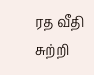ரத வீதி சுற்றி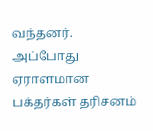வந்தனர். அப்போது ஏராளமான பக்தர்கள் தரிசனம்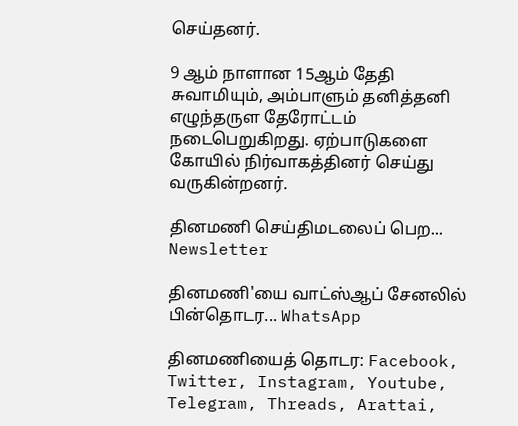செய்தனர்.

9 ஆம் நாளான 15ஆம் தேதி சுவாமியும், அம்பாளும் தனித்தனி எழுந்தருள தேரோட்டம் நடைபெறுகிறது. ஏற்பாடுகளை கோயில் நிர்வாகத்தினர் செய்து வருகின்றனர்.

தினமணி செய்திமடலைப் பெற... Newsletter

தினமணி'யை வாட்ஸ்ஆப் சேனலில் பின்தொடர... WhatsApp

தினமணியைத் தொடர: Facebook, Twitter, Instagram, Youtube, Telegram, Threads, Arattai,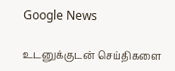Google News

உடனுக்குடன் செய்திகளை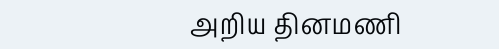அறிய தினமணி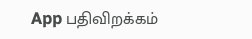App பதிவிறக்கம்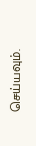செய்யவும்.